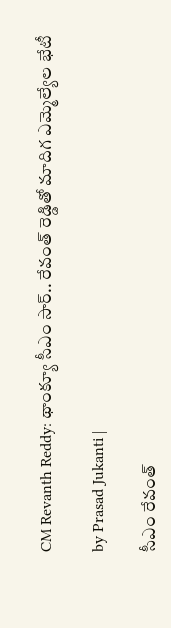CM Revanth Reddy: థాంక్యూ సీఎం సార్.. రేవంత్ రెడ్డితో మాదిగ ఎమ్మెల్యేల భేటీ

by Prasad Jukanti |

సీఎం రేవంత్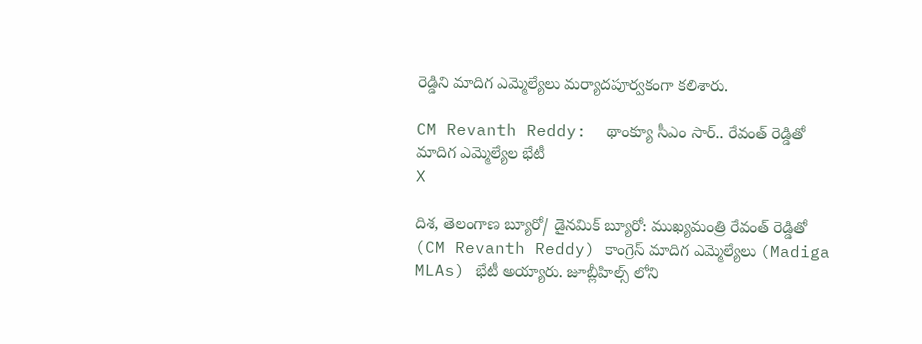రెడ్డిని మాదిగ ఎమ్మెల్యేలు మర్యాదపూర్వకంగా కలిశారు.

CM Revanth Reddy:  థాంక్యూ సీఎం సార్.. రేవంత్ రెడ్డితో మాదిగ ఎమ్మెల్యేల భేటీ
X

దిశ, తెలంగాణ బ్యూరో/ డైనమిక్ బ్యూరో: ముఖ్యమంత్రి రేవంత్ రెడ్డితో (CM Revanth Reddy) కాంగ్రెస్ మాదిగ ఎమ్మెల్యేలు (Madiga MLAs) భేటీ అయ్యారు. జూబ్లీహిల్స్ లోని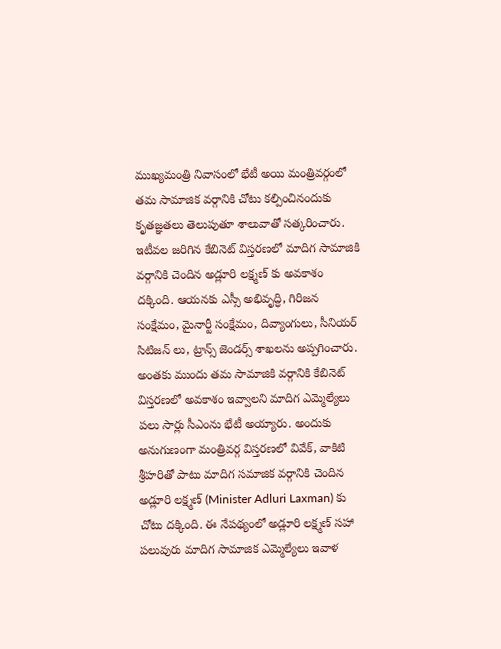ముఖ్యమంత్రి నివాసంలో భేటీ అయి మంత్రివర్గంలో తమ సామాజిక వర్గానికి చోటు కల్పించినందుకు కృతజ్ఞతలు తెలుపుతూ శాలువాతో సత్కరించారు. ఇటీవల జరిగిన కేబినెట్ విస్తరణలో మాదిగ సామాజికి వర్గానికి చెందిన అడ్లూరి లక్ష్మణ్ కు అవకాశం దక్కింది. ఆయనకు ఎస్సీ అభివృద్ధి, గిరిజన సంక్షేమం, మైనార్టీ సంక్షేమం, దివ్యాంగులు, సీనియర్ సిటిజన్ లు, ట్రాన్స్ జెండర్స్ శాఖలను అప్పగించారు. అంతకు ముందు తమ సామాజికి వర్గానికి కేబినెట్ విస్తరణలో అవకాశం ఇవ్వాలని మాదిగ ఎమ్మెల్యేలు పలు సార్లు సీఎంను భేటీ అయ్యారు. అందుకు అనుగుణంగా మంత్రివర్గ విస్తరణలో వివేక్, వాకిటి శ్రీహరితో పాటు మాదిగ సమాజిక వర్గానికి చెందిన అడ్లూరి లక్ష్మణ్ (Minister Adluri Laxman) కు చోటు దక్కింది. ఈ నేపథ్యంలో అడ్లూరి లక్ష్మణ్ సహా పలువురు మాదిగ సామాజిక ఎమ్మెల్యేలు ఇవాళ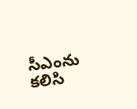సీఎంను కలిసి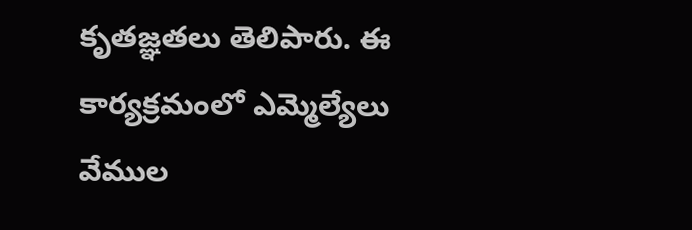కృతజ్ఞతలు తెలిపారు. ఈ కార్యక్రమంలో ఎమ్మెల్యేలు వేముల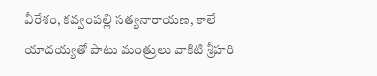వీరేశం, కవ్వంపల్లి సత్యనారాయణ, కాలే యాదయ్యతో పాటు మంత్రులు వాకిటి శ్రీహరి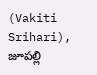(Vakiti Srihari), జూపల్లి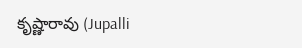కృష్ణారావు (Jupalli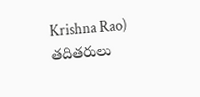Krishna Rao) తదితరులు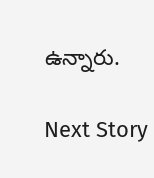ఉన్నారు.

Next Story